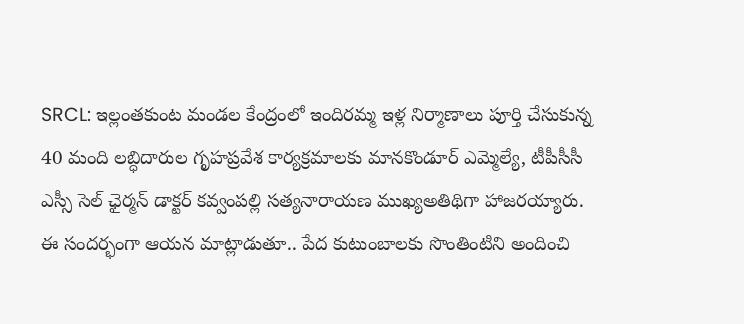SRCL: ఇల్లంతకుంట మండల కేంద్రంలో ఇందిరమ్మ ఇళ్ల నిర్మాణాలు పూర్తి చేసుకున్న 40 మంది లబ్ధిదారుల గృహప్రవేశ కార్యక్రమాలకు మానకొండూర్ ఎమ్మెల్యే, టీపీసీసీ ఎస్సీ సెల్ ఛైర్మన్ డాక్టర్ కవ్వంపల్లి సత్యనారాయణ ముఖ్యఅతిథిగా హాజరయ్యారు. ఈ సందర్భంగా ఆయన మాట్లాడుతూ.. పేద కుటుంబాలకు సొంతింటిని అందించి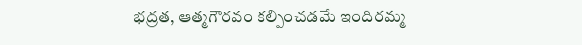భద్రత, ఆత్మగౌరవం కల్పించడమే ఇందిరమ్మ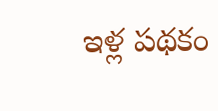ఇళ్ల పథకం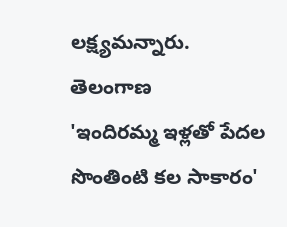లక్ష్యమన్నారు.
తెలంగాణ
'ఇందిరమ్మ ఇళ్లతో పేదల సొంతింటి కల సాకారం'